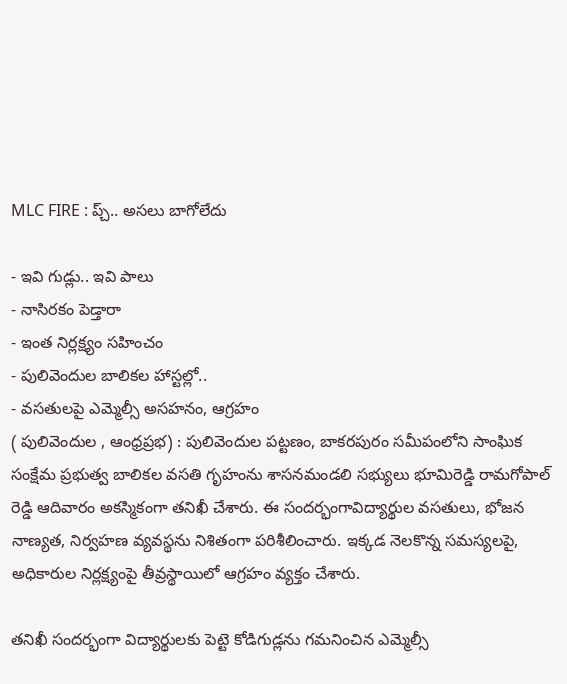MLC FIRE : ప్చ్.. అసలు బాగోలేదు

- ఇవి గుడ్లు.. ఇవి పాలు
- నాసిరకం పెడ్తారా
- ఇంత నిర్లక్ష్యం సహించం
- పులివెందుల బాలికల హాస్టల్లో..
- వసతులపై ఎమ్మెల్సీ అసహనం, ఆగ్రహం
( పులివెందుల , ఆంధ్రప్రభ) : పులివెందుల పట్టణం, బాకరపురం సమీపంలోని సాంఘిక సంక్షేమ ప్రభుత్వ బాలికల వసతి గృహంను శాసనమండలి సభ్యులు భూమిరెడ్డి రామగోపాల్ రెడ్డి ఆదివారం అకస్మికంగా తనిఖీ చేశారు. ఈ సందర్భంగావిద్యార్థుల వసతులు, భోజన నాణ్యత, నిర్వహణ వ్యవస్థను నిశితంగా పరిశీలించారు. ఇక్కడ నెలకొన్న సమస్యలపై, అధికారుల నిర్లక్ష్యంపై తీవ్రస్థాయిలో ఆగ్రహం వ్యక్తం చేశారు.

తనిఖీ సందర్భంగా విద్యార్థులకు పెట్టె కోడిగుడ్లను గమనించిన ఎమ్మెల్సీ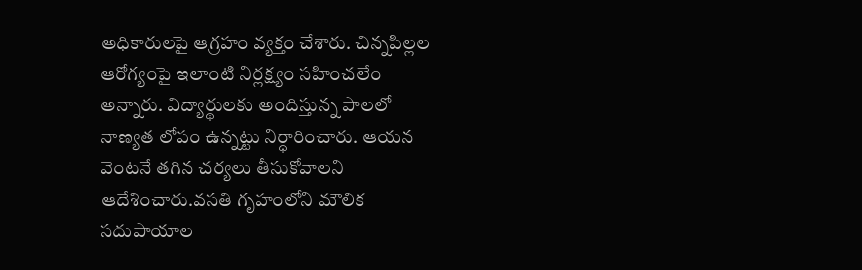అధికారులపై ఆగ్రహం వ్యక్తం చేశారు. చిన్నపిల్లల ఆరోగ్యంపై ఇలాంటి నిర్లక్ష్యం సహించలేం అన్నారు. విద్యార్థులకు అందిస్తున్న పాలలో నాణ్యత లోపం ఉన్నట్టు నిర్ధారించారు. ఆయన వెంటనే తగిన చర్యలు తీసుకోవాలని ఆదేశించారు.వసతి గృహంలోని మౌలిక సదుపాయాల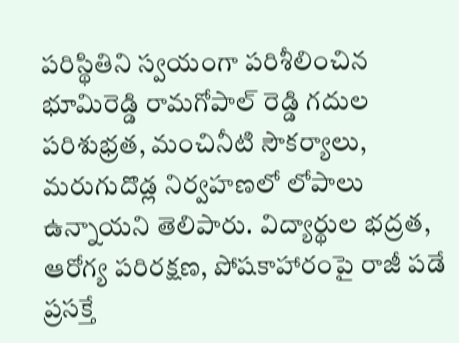పరిస్థితిని స్వయంగా పరిశీలించిన భూమిరెడ్డి రామగోపాల్ రెడ్డి గదుల పరిశుభ్రత, మంచినీటి సౌకర్యాలు, మరుగుదొడ్ల నిర్వహణలో లోపాలు ఉన్నాయని తెలిపారు. విద్యార్థుల భద్రత, ఆరోగ్య పరిరక్షణ, పోషకాహారంపై రాజీ పడే ప్రసక్తే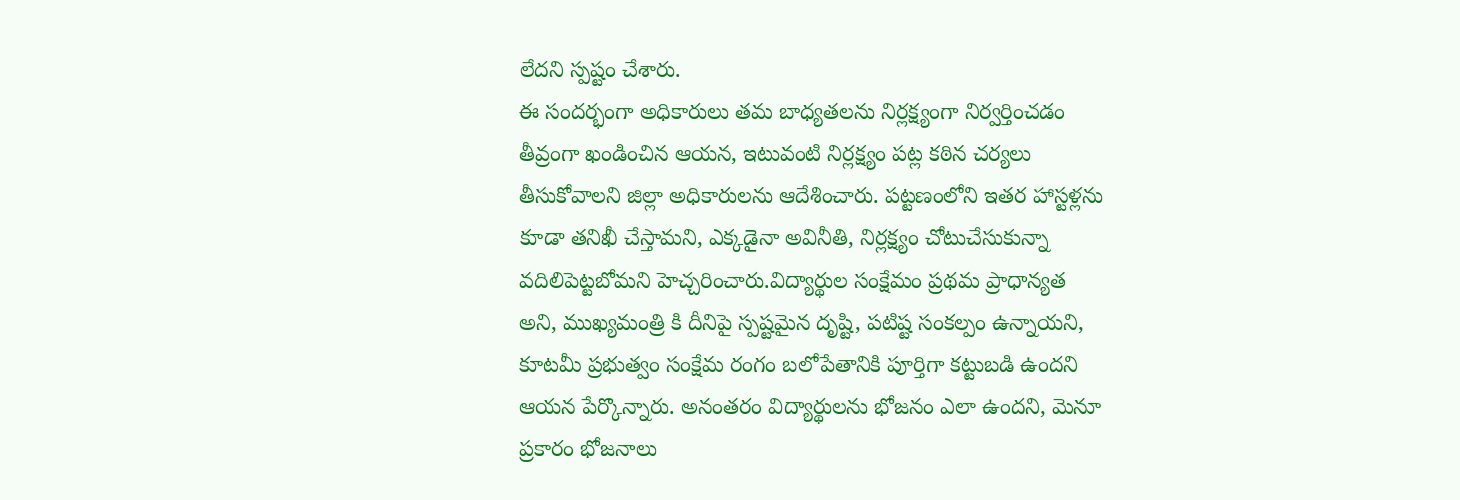లేదని స్పష్టం చేశారు.
ఈ సందర్భంగా అధికారులు తమ బాధ్యతలను నిర్లక్ష్యంగా నిర్వర్తించడం తీవ్రంగా ఖండించిన ఆయన, ఇటువంటి నిర్లక్ష్యం పట్ల కఠిన చర్యలు తీసుకోవాలని జిల్లా అధికారులను ఆదేశించారు. పట్టణంలోని ఇతర హాస్టళ్లను కూడా తనిఖీ చేస్తామని, ఎక్కడైనా అవినీతి, నిర్లక్ష్యం చోటుచేసుకున్నా వదిలిపెట్టబోమని హెచ్చరించారు.విద్యార్థుల సంక్షేమం ప్రథమ ప్రాధాన్యత అని, ముఖ్యమంత్రి కి దీనిపై స్పష్టమైన దృష్టి, పటిష్ట సంకల్పం ఉన్నాయని, కూటమీ ప్రభుత్వం సంక్షేమ రంగం బలోపేతానికి పూర్తిగా కట్టుబడి ఉందని ఆయన పేర్కొన్నారు. అనంతరం విద్యార్థులను భోజనం ఎలా ఉందని, మెనూ ప్రకారం భోజనాలు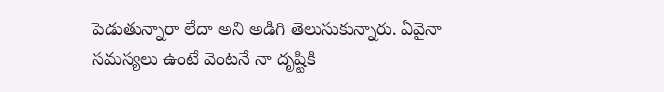పెడుతున్నారా లేదా అని అడిగి తెలుసుకున్నారు. ఏవైనా సమస్యలు ఉంటే వెంటనే నా దృష్టికి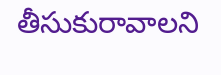తీసుకురావాలని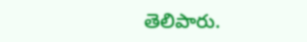తెలిపారు.